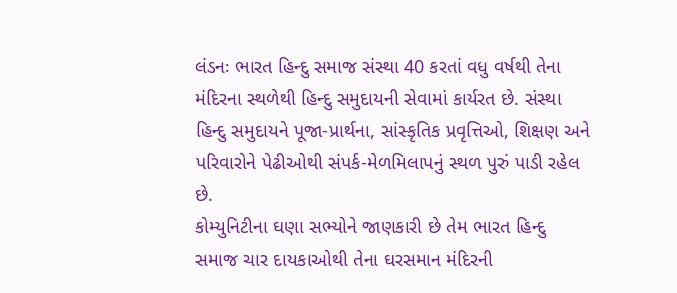લંડનઃ ભારત હિન્દુ સમાજ સંસ્થા 40 કરતાં વધુ વર્ષથી તેના મંદિરના સ્થળેથી હિન્દુ સમુદાયની સેવામાં કાર્યરત છે. સંસ્થા હિન્દુ સમુદાયને પૂજા-પ્રાર્થના, સાંસ્કૃતિક પ્રવૃત્તિઓ, શિક્ષણ અને પરિવારોને પેઢીઓથી સંપર્ક-મેળમિલાપનું સ્થળ પુરું પાડી રહેલ છે.
કોમ્યુનિટીના ઘણા સભ્યોને જાણકારી છે તેમ ભારત હિન્દુ સમાજ ચાર દાયકાઓથી તેના ઘરસમાન મંદિરની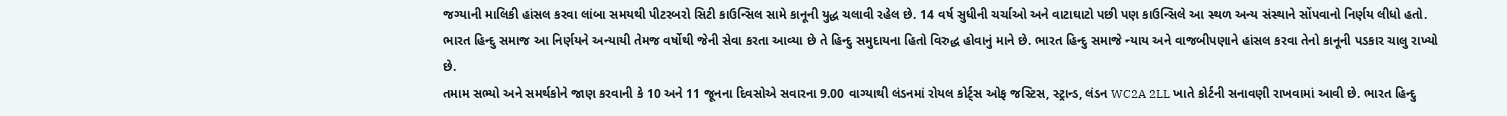જગ્યાની માલિકી હાંસલ કરવા લાંબા સમયથી પીટરબરો સિટી કાઉન્સિલ સામે કાનૂની યુદ્ધ ચલાવી રહેલ છે. 14 વર્ષ સુધીની ચર્ચાઓ અને વાટાઘાટો પછી પણ કાઉન્સિલે આ સ્થળ અન્ય સંસ્થાને સોંપવાનો નિર્ણય લીધો હતો. ભારત હિન્દુ સમાજ આ નિર્ણયને અન્યાયી તેમજ વર્ષોથી જેની સેવા કરતા આવ્યા છે તે હિન્દુ સમુદાયના હિતો વિરુદ્ધ હોવાનું માને છે. ભારત હિન્દુ સમાજે ન્યાય અને વાજબીપણાને હાંસલ કરવા તેનો કાનૂની પડકાર ચાલુ રાખ્યો છે.
તમામ સભ્યો અને સમર્થકોને જાણ કરવાની કે 10 અને 11 જૂનના દિવસોએ સવારના 9.00 વાગ્યાથી લંડનમાં રોયલ કોર્ટ્સ ઓફ જસ્ટિસ, સ્ટ્રાન્ડ, લંડન WC2A 2LL ખાતે કોર્ટની સનાવણી રાખવામાં આવી છે. ભારત હિન્દુ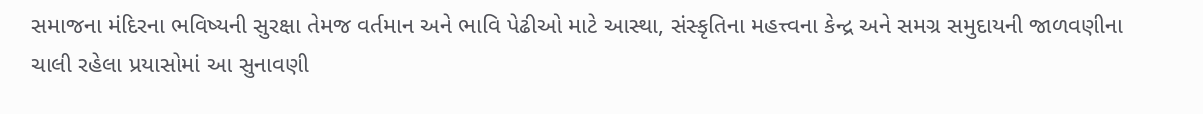સમાજના મંદિરના ભવિષ્યની સુરક્ષા તેમજ વર્તમાન અને ભાવિ પેઢીઓ માટે આસ્થા, સંસ્કૃતિના મહત્ત્વના કેન્દ્ર અને સમગ્ર સમુદાયની જાળવણીના ચાલી રહેલા પ્રયાસોમાં આ સુનાવણી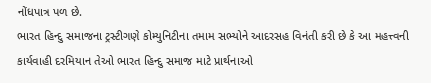નોંધપાત્ર પળ છે.
ભારત હિન્દુ સમાજના ટ્રસ્ટીગણે કોમ્યુનિટીના તમામ સભ્યોને આદરસહ વિનંતી કરી છે કે આ મહત્ત્વની કાર્યવાહી દરમિયાન તેઓ ભારત હિન્દુ સમાજ માટે પ્રાર્થનાઓ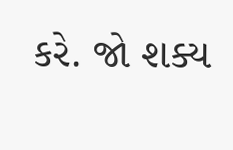કરે. જો શક્ય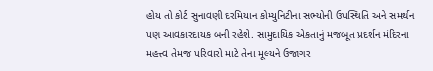હોય તો કોર્ટ સુનાવણી દરમિયાન કોમ્યુનિટીના સભ્યોની ઉપસ્થિતિ અને સમર્થન પણ આવકારદાયક બની રહેશે. સામુદાયિક એકતાનું મજબૂત પ્રદર્શન મંદિરના મહત્ત્વ તેમજ પરિવારો માટે તેના મૂલ્યને ઉજાગર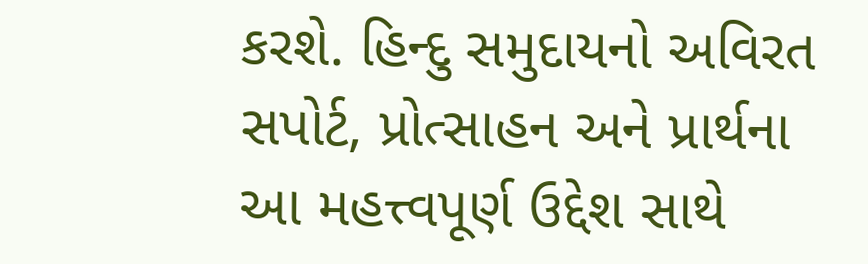કરશે. હિન્દુ સમુદાયનો અવિરત સપોર્ટ, પ્રોત્સાહન અને પ્રાર્થના આ મહત્ત્વપૂર્ણ ઉદ્દેશ સાથે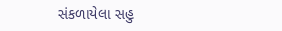સંકળાયેલા સહુ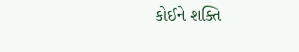કોઈને શક્તિ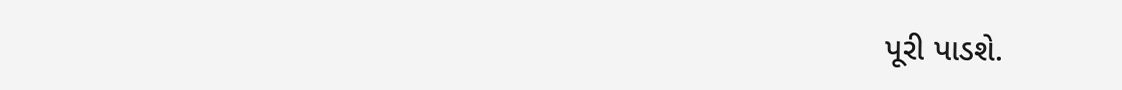પૂરી પાડશે.